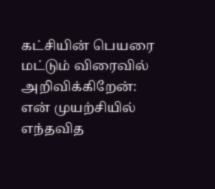கட்சியின் பெயரை மட்டும் விரைவில் அறிவிக்கிறேன்: என் முயற்சியில் எந்தவித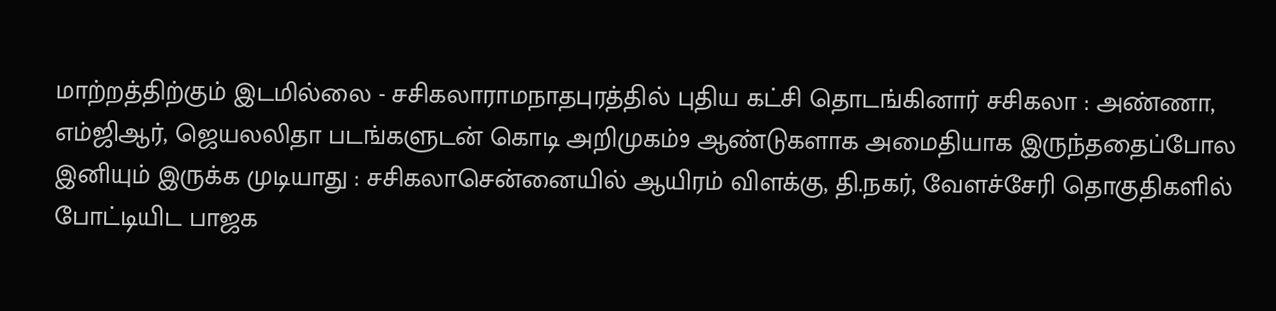மாற்றத்திற்கும் இடமில்லை - சசிகலாராமநாதபுரத்தில் புதிய கட்சி தொடங்கினார் சசிகலா : அண்ணா, எம்ஜிஆர், ஜெயலலிதா படங்களுடன் கொடி அறிமுகம்9 ஆண்டுகளாக அமைதியாக இருந்ததைப்போல இனியும் இருக்க முடியாது : சசிகலாசென்னையில் ஆயிரம் விளக்கு, தி.நகர், வேளச்சேரி தொகுதிகளில் போட்டியிட பாஜக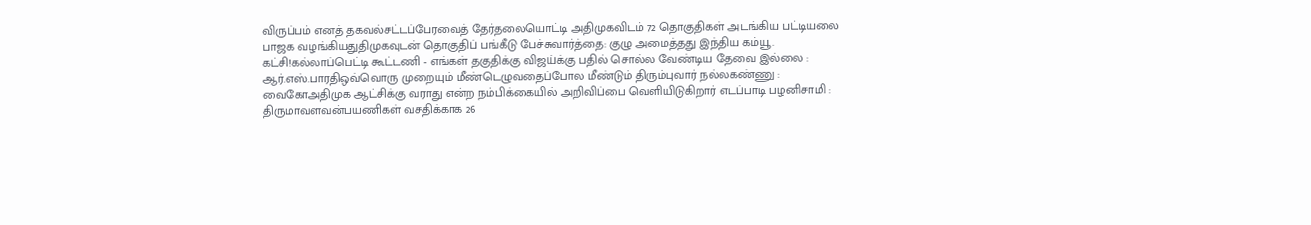விருப்பம் எனத் தகவல்சட்டப்பேரவைத் தேர்தலையொட்டி அதிமுகவிடம் 72 தொகுதிகள் அடங்கிய பட்டியலை பாஜக வழங்கியதுதிமுகவுடன் தொகுதிப் பங்கீடு பேச்சுவார்த்தை: குழு அமைத்தது இந்திய கம்யூ. கட்சி!கல்லாப்பெட்டி கூட்டணி - எங்கள் தகுதிக்கு விஜய்க்கு பதில் சொல்ல வேண்டிய தேவை இல்லை : ஆர்.எஸ்.பாரதிஒவ்வொரு முறையும் மீண்டெழுவதைப்போல மீண்டும் திரும்புவார் நல்லகண்ணு : வைகோஅதிமுக ஆட்சிக்கு வராது என்ற நம்பிக்கையில் அறிவிப்பை வெளியிடுகிறார் எடப்பாடி பழனிசாமி : திருமாவளவன்பயணிகள் வசதிக்காக 26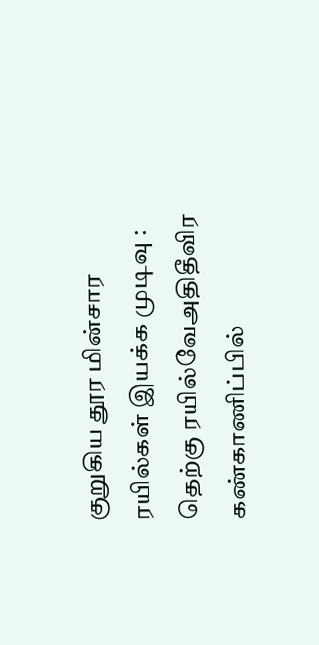குறுகிய தூர மின்சார ரயில்கள் இயக்க முடிவு : தெற்கு ரயில்வேஅதிதீவிர கண்காணிப்பில்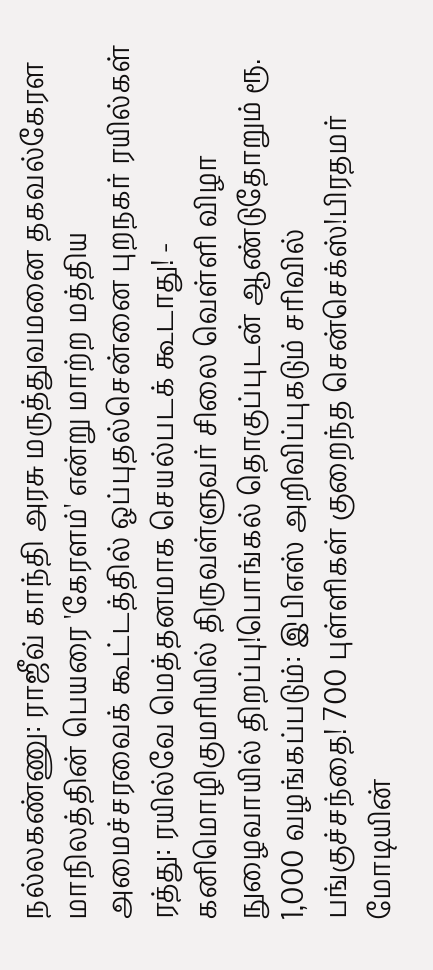நல்லகண்ணு: ராஜீவ் காந்தி அரசு மருத்துவமனை தகவல்கேரள மாநிலத்தின் பெயரை 'கேரளம்' என்று மாற்ற மத்திய அமைச்சரவைக் கூட்டத்தில் ஒப்புதல்சென்னை புறநகர் ரயில்கள் ரத்து: ரயில்வே மெத்தனமாக செயல்படக் கூடாது! - கனிமொழிகுமரியில் திருவள்ளுவர் சிலை வெள்ளி விழா நுழைவாயில் திறப்பு!பொங்கல் தொகுப்புடன் ஆண்டுதோறும் ரூ. 1,000 வழங்கப்படும்: இபிஎஸ் அறிவிப்புகடும் சரிவில் பங்குச்சந்தை! 700 புள்ளிகள் குறைந்த சென்செக்ஸ்!பிரதமர் மோடியின்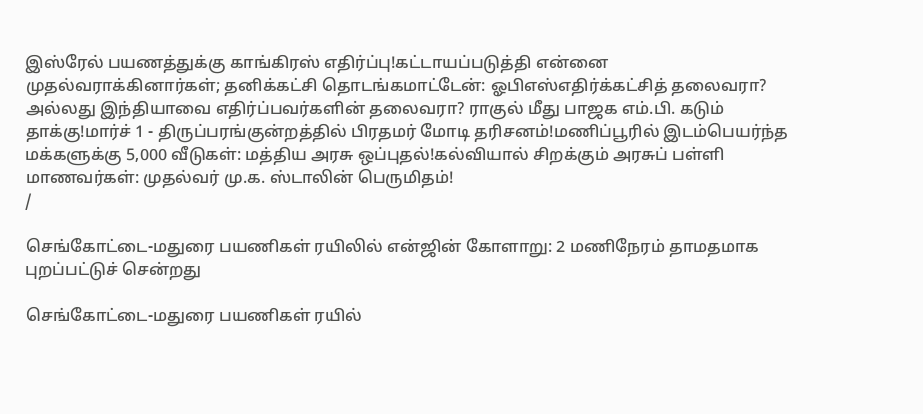இஸ்ரேல் பயணத்துக்கு காங்கிரஸ் எதிர்ப்பு!கட்டாயப்படுத்தி என்னை முதல்வராக்கினார்கள்; தனிக்கட்சி தொடங்கமாட்டேன்: ஓபிஎஸ்எதிர்க்கட்சித் தலைவரா? அல்லது இந்தியாவை எதிர்ப்பவர்களின் தலைவரா? ராகுல் மீது பாஜக எம்.பி. கடும் தாக்கு!மார்ச் 1 - திருப்பரங்குன்றத்தில் பிரதமர் மோடி தரிசனம்!மணிப்பூரில் இடம்பெயர்ந்த மக்களுக்கு 5,000 வீடுகள்: மத்திய அரசு ஒப்புதல்!கல்வியால் சிறக்கும் அரசுப் பள்ளி மாணவர்கள்: முதல்வர் மு.க. ஸ்டாலின் பெருமிதம்!
/

செங்கோட்டை-மதுரை பயணிகள் ரயிலில் என்ஜின் கோளாறு: 2 மணிநேரம் தாமதமாக புறப்பட்டுச் சென்றது

செங்கோட்டை-மதுரை பயணிகள் ரயில்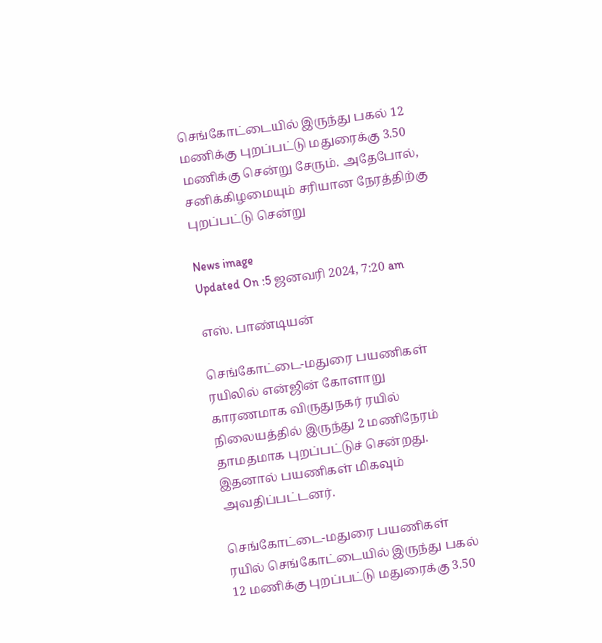செங்கோட்டையில் இருந்து பகல் 12 மணிக்கு புறப்பட்டு மதுரைக்கு 3.50 மணிக்கு சென்று சேரும். அதேபோல், சனிக்கிழமையும் சரியான நேரத்திற்கு புறப்பட்டு சென்று

News image
Updated On :5 ஜனவரி 2024, 7:20 am

எஸ். பாண்டியன்

செங்கோட்டை-மதுரை பயணிகள் ரயிலில் என்ஜின் கோளாறு காரணமாக விருதுநகர் ரயில் நிலையத்தில் இருந்து 2 மணிநேரம் தாமதமாக புறப்பட்டுச் சென்றது. இதனால் பயணிகள் மிகவும் அவதிப்பட்டனர்.

செங்கோட்டை-மதுரை பயணிகள் ரயில் செங்கோட்டையில் இருந்து பகல் 12 மணிக்கு புறப்பட்டு மதுரைக்கு 3.50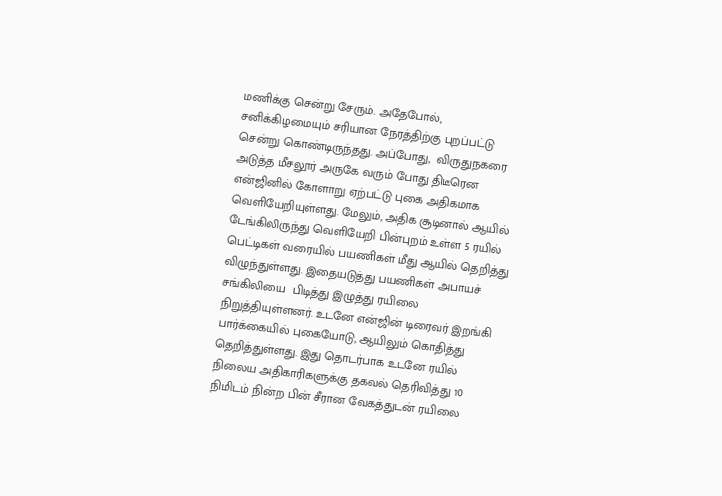மணிக்கு சென்று சேரும். அதேபோல், சனிக்கிழமையும் சரியான நேரத்திற்கு புறப்பட்டு சென்று கொண்டிருந்தது. அப்போது,  விருதுநகரை அடுத்த மீசலூர் அருகே வரும் போது திடீரென என்ஜினில் கோளாறு ஏற்பட்டு புகை அதிகமாக வெளியேறியுள்ளது. மேலும், அதிக சூடினால் ஆயில் டேங்கிலிருந்து வெளியேறி பின்புறம் உள்ள 5 ரயில் பெட்டிகள் வரையில் பயணிகள் மீது ஆயில் தெறித்து விழுந்துள்ளது. இதையடுத்து பயணிகள் அபாயச் சங்கிலியை  பிடித்து இழுத்து ரயிலை நிறுத்தியுள்ளனர். உடனே என்ஜின் டிரைவர் இறங்கி பார்க்கையில் புகையோடு, ஆயிலும் கொதித்து தெறித்துள்ளது. இது தொடர்பாக உடனே ரயில் நிலைய அதிகாரிகளுக்கு தகவல் தெரிவித்து 10 நிமிடம் நின்ற பின் சீரான வேகத்துடன் ரயிலை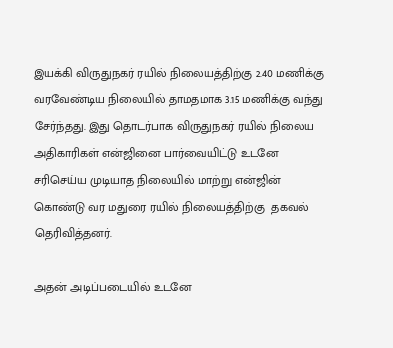இயக்கி விருதுநகர் ரயில் நிலையத்திற்கு 2.40 மணிக்கு வரவேண்டிய நிலையில் தாமதமாக 3.15 மணிக்கு வந்து சேர்ந்தது. இது தொடர்பாக விருதுநகர் ரயில் நிலைய அதிகாரிகள் என்ஜினை பார்வையிட்டு உடனே சரிசெய்ய முடியாத நிலையில் மாற்று என்ஜின் கொண்டு வர மதுரை ரயில் நிலையத்திற்கு  தகவல் தெரிவித்தனர்.

அதன் அடிப்படையில் உடனே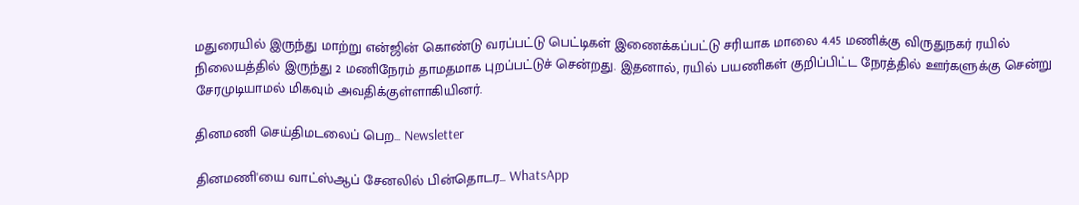மதுரையில் இருந்து மாற்று என்ஜின் கொண்டு வரப்பட்டு பெட்டிகள் இணைக்கப்பட்டு சரியாக மாலை 4.45 மணிக்கு விருதுநகர் ரயில் நிலையத்தில் இருந்து 2 மணிநேரம் தாமதமாக புறப்பட்டுச் சென்றது. இதனால், ரயில் பயணிகள் குறிப்பிட்ட நேரத்தில் ஊர்களுக்கு சென்று சேரமுடியாமல் மிகவும் அவதிக்குள்ளாகியினர்.

தினமணி செய்திமடலைப் பெற... Newsletter

தினமணி'யை வாட்ஸ்ஆப் சேனலில் பின்தொடர... WhatsApp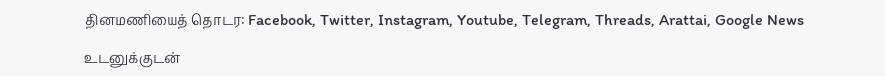தினமணியைத் தொடர: Facebook, Twitter, Instagram, Youtube, Telegram, Threads, Arattai, Google News

உடனுக்குடன்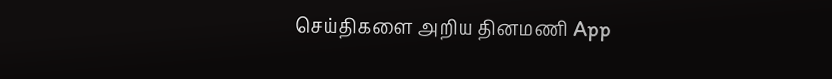செய்திகளை அறிய தினமணி App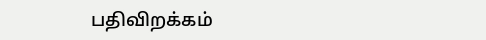பதிவிறக்கம்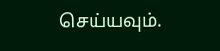செய்யவும்.